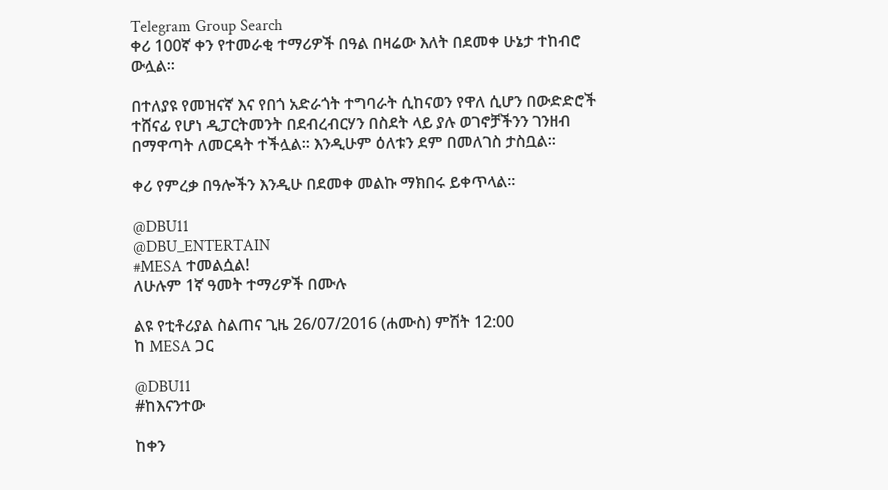Telegram Group Search
ቀሪ 100ኛ ቀን የተመራቂ ተማሪዎች በዓል በዛሬው እለት በደመቀ ሁኔታ ተከብሮ ውሏል።

በተለያዩ የመዝናኛ እና የበጎ አድራጎት ተግባራት ሲከናወን የዋለ ሲሆን በውድድሮች ተሸናፊ የሆነ ዲፓርትመንት በደብረብርሃን በስደት ላይ ያሉ ወገኖቻችንን ገንዘብ በማዋጣት ለመርዳት ተችሏል። እንዲሁም ዕለቱን ደም በመለገስ ታስቧል።

ቀሪ የምረቃ በዓሎችን እንዲሁ በደመቀ መልኩ ማክበሩ ይቀጥላል።

@DBU11
@DBU_ENTERTAIN
#MESA ተመልሷል!
ለሁሉም 1ኛ ዓመት ተማሪዎች በሙሉ

ልዩ የቲቶሪያል ስልጠና ጊዜ 26/07/2016 (ሐሙስ) ምሽት 12:00
ከ MESA ጋር

@DBU11
#ከእናንተው

ከቀን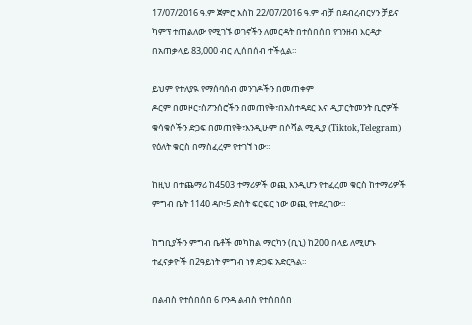17/07/2016 ዓ.ም ጀምሮ እስከ 22/07/2016 ዓ.ም ብቻ በደብረብርሃን ቻይና ካምፕ ተጠልለው የሚገኙ ወገኖችን ለመርዳት በተሰበሰበ የገንዘብ እርዳታ በአጠቃላይ 83,000 ብር ሊሰበሰብ ተችሏል።

ይህም የተለያዪ የማሰባሰብ መንገዶችን በመጠቀም
ዶርም በመዞር፣ስፖንሰሮችን በመጠየቅ፣በአስተዳደር እና ዲፓርትመንት ቢሮዎች ቁሳቁሶችን ድጋፍ በመጠየቅ፣እንዲሁም በሶሻል ሚዲያ (Tiktok,Telegram) የዕለት ቁርስ በማስፈረም የተገኘ ነው።

ከዚህ በተጨማሪ ከ4503 ተማሪዎች ወጪ እንዲሆን የተፈረመ ቁርስ ከተማሪዎች ምግብ ቤት 1140 ዳቦ፣5 ድስት ፍርፍር ነው ወጪ የተደረገው።

ከግቢያችን ምግብ ቤቶች መካከል ማርካን (ቢኒ) ከ200 በላይ ለሚሆኑ ተፈናቃዮች በ2ዓይነት ምግብ ነፃ ድጋፍ አድርጓል።

በልብስ የተሰበሰበ 6 ቦንዳ ልብስ የተሰበሰበ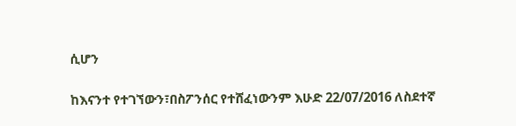ሲሆን

ከእናንተ የተገኘውን፣በስፖንሰር የተሸፈነውንም እሁድ 22/07/2016 ለስደተኛ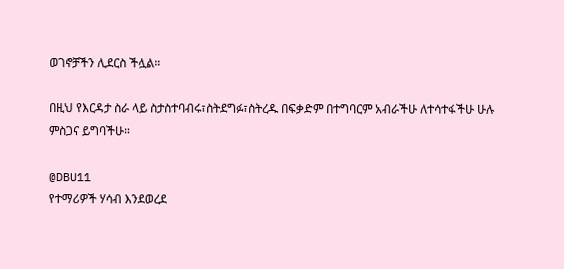ወገኖቻችን ሊደርስ ችሏል።

በዚህ የእርዳታ ስራ ላይ ስታስተባብሩ፣ስትደግፉ፣ስትረዱ በፍቃድም በተግባርም አብራችሁ ለተሳተፋችሁ ሁሉ ምስጋና ይግባችሁ።

@DBU11
የተማሪዎች ሃሳብ እንደወረደ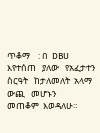ጥቆማ    : በ  DBU   እየተሰጠ   ያለው   የአፈታተን   ስርዓት   ከታለመለት  አላማ   ውጪ   መሆኑን     መጠቆም  እወዳለሁ።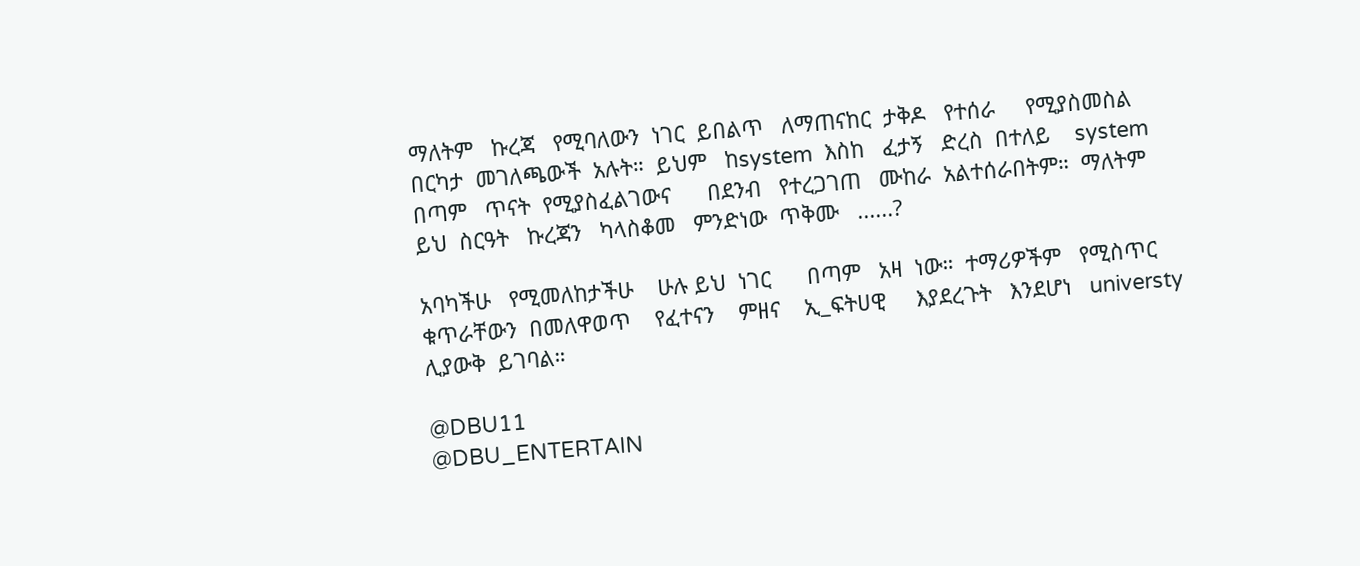ማለትም   ኩረጃ   የሚባለውን  ነገር  ይበልጥ   ለማጠናከር  ታቅዶ   የተሰራ     የሚያስመስል     በርካታ  መገለጫውች  አሉት።  ይህም   ከsystem  እስከ   ፈታኝ   ድረስ  በተለይ    system  በጣም   ጥናት  የሚያስፈልገውና      በደንብ   የተረጋገጠ   ሙከራ  አልተሰራበትም።  ማለትም    ይህ  ስርዓት   ኩረጃን   ካላስቆመ   ምንድነው  ጥቅሙ   ......?

አባካችሁ   የሚመለከታችሁ    ሁሉ ይህ  ነገር      በጣም   አዛ  ነው።  ተማሪዎችም   የሚስጥር   ቁጥራቸውን  በመለዋወጥ    የፈተናን    ምዘና    ኢ_ፍትሀዊ     እያደረጉት   እንደሆነ   universty ሊያውቅ  ይገባል።

@DBU11
@DBU_ENTERTAIN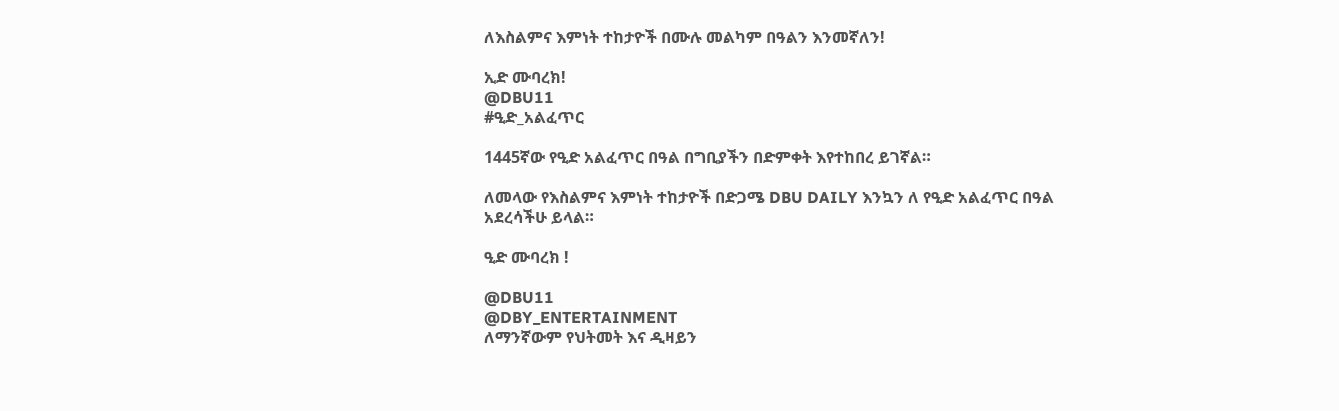ለእስልምና እምነት ተከታዮች በሙሉ መልካም በዓልን እንመኛለን!

ኢድ ሙባረክ!
@DBU11
#ዒድ_አልፈጥር

1445ኛው የዒድ አልፈጥር በዓል በግቢያችን በድምቀት እየተከበረ ይገኛል።

ለመላው የእስልምና እምነት ተከታዮች በድጋሜ DBU DAILY እንኳን ለ የዒድ አልፈጥር በዓል አደረሳችሁ ይላል።

ዒድ ሙባረክ !

@DBU11
@DBY_ENTERTAINMENT
ለማንኛውም የህትመት እና ዲዛይን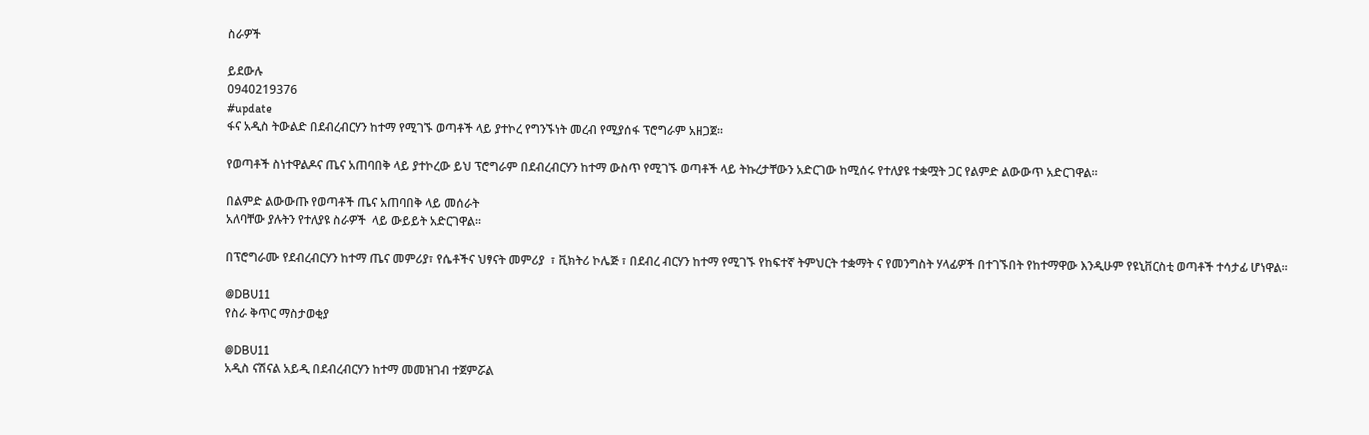ስራዎች

ይደውሉ
0940219376
#update
ፋና አዲስ ትውልድ በደብረብርሃን ከተማ የሚገኙ ወጣቶች ላይ ያተኮረ የግንኙነት መረብ የሚያሰፋ ፕሮግራም አዘጋጀ።

የወጣቶች ስነተዋልዶና ጤና አጠባበቅ ላይ ያተኮረው ይህ ፕሮግራም በደብረብርሃን ከተማ ውስጥ የሚገኙ ወጣቶች ላይ ትኩረታቸውን አድርገው ከሚሰሩ የተለያዩ ተቋሟት ጋር የልምድ ልውውጥ አድርገዋል።

በልምድ ልውውጡ የወጣቶች ጤና አጠባበቅ ላይ መሰራት
አለባቸው ያሉትን የተለያዩ ስራዎች  ላይ ውይይት አድርገዋል።

በፕሮግራሙ የደብረብርሃን ከተማ ጤና መምሪያ፣ የሴቶችና ህፃናት መምሪያ  ፣ ቪክትሪ ኮሌጅ ፣ በደብረ ብርሃን ከተማ የሚገኙ የከፍተኛ ትምህርት ተቋማት ና የመንግስት ሃላፊዎች በተገኙበት የከተማዋው እንዲሁም የዩኒቨርስቲ ወጣቶች ተሳታፊ ሆነዋል።

@DBU11
የስራ ቅጥር ማስታወቂያ

@DBU11
አዲስ ናሽናል አይዲ በደብረብርሃን ከተማ መመዝገብ ተጀምሯል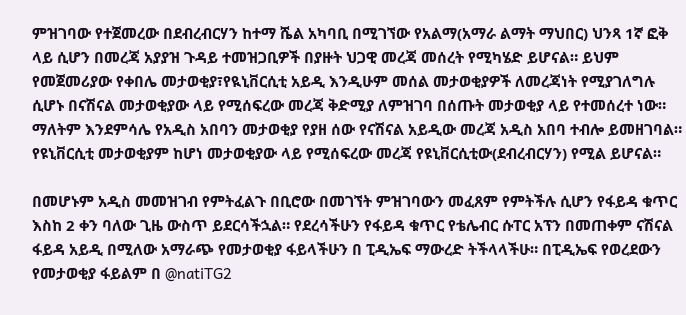ምዝገባው የተጀመረው በደብረብርሃን ከተማ ሼል አካባቢ በሚገኘው የአልማ(አማራ ልማት ማህበር) ህንጻ 1ኛ ፎቅ ላይ ሲሆን በመረጃ አያያዝ ጉዳይ ተመዝጋቢዎች በያዙት ህጋዊ መረጃ መሰረት የሚካሄድ ይሆናል። ይህም የመጀመሪያው የቀበሌ መታወቂያ፣የዪኒቨርሲቲ አይዲ እንዲሁም መሰል መታወቂያዎች ለመረጃነት የሚያገለግሉ ሲሆኑ በናሽናል መታወቂያው ላይ የሚሰፍረው መረጃ ቅድሚያ ለምዝገባ በሰጡት መታወቂያ ላይ የተመሰረተ ነው። ማለትም እንደምሳሌ የአዲስ አበባን መታወቂያ የያዘ ሰው የናሽናል አይዲው መረጃ አዲስ አበባ ተብሎ ይመዘገባል። የዩኒቨርሲቲ መታወቂያም ከሆነ መታወቂያው ላይ የሚሰፍረው መረጃ የዩኒቨርሲቲው(ደብረብርሃን) የሚል ይሆናል።

በመሆኑም አዲስ መመዝገብ የምትፈልጉ በቢሮው በመገኘት ምዝገባውን መፈጸም የምትችሉ ሲሆን የፋይዳ ቁጥር እስከ 2 ቀን ባለው ጊዜ ውስጥ ይደርሳችኋል። የደረሳችሁን የፋይዳ ቁጥር የቴሌብር ሱፐር አፕን በመጠቀም ናሽናል ፋይዳ አይዲ በሚለው አማራጭ የመታወቂያ ፋይላችሁን በ ፒዲኤፍ ማውረድ ትችላላችሁ። በፒዲኤፍ የወረደውን የመታወቂያ ፋይልም በ @natiTG2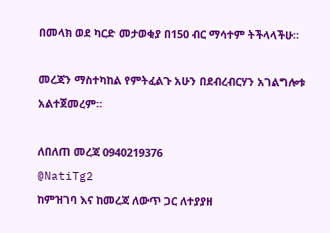በመላክ ወደ ካርድ መታወቂያ በ150 ብር ማሳተም ትችላላችሁ።

መረጃን ማስተካከል የምትፈልጉ አሁን በደብረብርሃን አገልግሎቱ አልተጀመረም።

ለበለጠ መረጃ 0940219376
@NatiTg2
ከምዝገባ እና ከመረጃ ለውጥ ጋር ለተያያዘ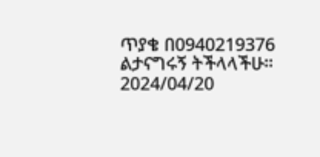ጥያቄ በ0940219376 ልታናግሩኝ ትችላላችሁ።
2024/04/20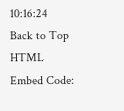10:16:24
Back to Top
HTML Embed Code: